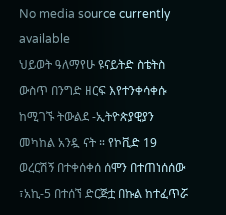No media source currently available
ህይወት ዓለማየሁ ዩናይትድ ስቴትስ ውስጥ በንግድ ዘርፍ እየተንቀሳቀሱ ከሚገኙ ትውልደ -ኢትዮጵያዊያን መካከል አንዷ ናት ። የኮቪድ 19 ወረርሽኝ በተቀሰቀሰ ሰሞን በተጠነሰሰው ፣አኪ-5 በተሰኘ ድርጅቷ በኩል ከተፈጥሯ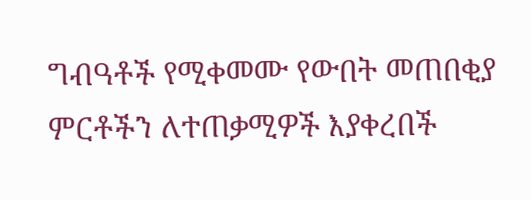ግብዓቶች የሚቀመሙ የውበት መጠበቂያ ምርቶችን ለተጠቃሚዎች እያቀረበች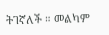ትገኛለች ። መልካም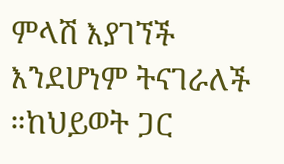ምላሽ እያገኘች እንደሆነም ትናገራለች ።ከህይወት ጋር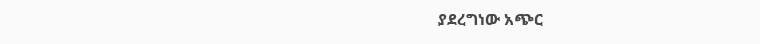ያደረግነው አጭር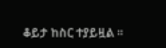ቆይታ ከስር ተያይዟል ።